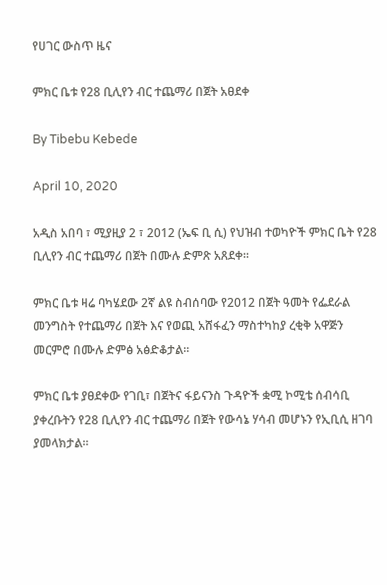የሀገር ውስጥ ዜና

ምክር ቤቱ የ28 ቢሊየን ብር ተጨማሪ በጀት አፀደቀ

By Tibebu Kebede

April 10, 2020

አዲስ አበባ ፣ ሚያዚያ 2 ፣ 2012 (ኤፍ ቢ ሲ) የህዝብ ተወካዮች ምክር ቤት የ28 ቢሊየን ብር ተጨማሪ በጀት በሙሉ ድምጽ አጸደቀ።

ምክር ቤቱ ዛሬ ባካሄደው 2ኛ ልዩ ስብሰባው የ2012 በጀት ዓመት የፌደራል መንግስት የተጨማሪ በጀት እና የወጪ አሸፋፈን ማስተካከያ ረቂቅ አዋጅን መርምሮ በሙሉ ድምፅ አፅድቆታል።

ምክር ቤቱ ያፀደቀው የገቢ፣ በጀትና ፋይናንስ ጉዳዮች ቋሚ ኮሚቴ ሰብሳቢ ያቀረቡትን የ28 ቢሊየን ብር ተጨማሪ በጀት የውሳኔ ሃሳብ መሆኑን የኢቢሲ ዘገባ ያመላክታል።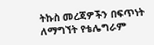ትኩስ መረጃዎችን በፍጥነት ለማግኘት የቴሌግራም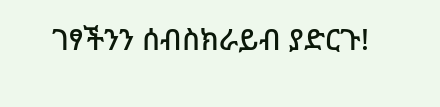ገፃችንን ሰብስክራይብ ያድርጉ!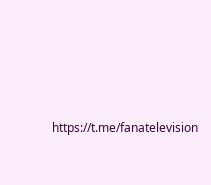https://t.me/fanatelevision